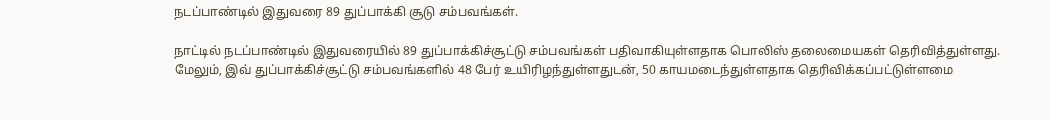நடப்பாண்டில் இதுவரை 89 துப்பாக்கி சூடு சம்பவங்கள்.

நாட்டில் நடப்பாண்டில் இதுவரையில் 89 துப்பாக்கிச்சூட்டு சம்பவங்கள் பதிவாகியுள்ளதாக பொலிஸ் தலைமையகள் தெரிவித்துள்ளது.
மேலும், இவ் துப்பாக்கிச்சூட்டு சம்பவங்களில் 48 பேர் உயிரிழந்துள்ளதுடன், 50 காயமடைந்துள்ளதாக தெரிவிக்கப்பட்டுள்ளமை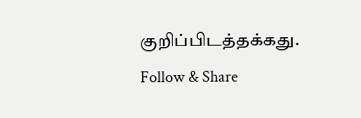குறிப்பிடத்தக்கது.
Follow & Share